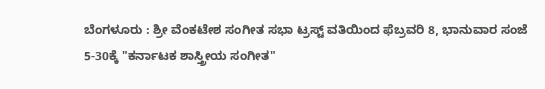ಬೆಂಗಳೂರು : ಶ್ರೀ ವೆಂಕಟೇಶ ಸಂಗೀತ ಸಭಾ ಟ್ರಸ್ಟ್ ವತಿಯಿಂದ ಫೆಬ್ರವರಿ 8, ಭಾನುವಾರ ಸಂಜೆ 5-30ಕ್ಕೆ "ಕರ್ನಾಟಕ ಶಾಸ್ತ್ರೀಯ ಸಂಗೀತ"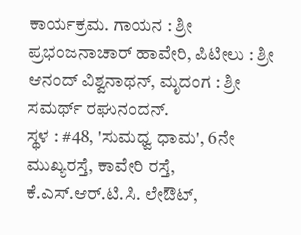ಕಾರ್ಯಕ್ರಮ. ಗಾಯನ : ಶ್ರೀ ಪ್ರಭಂಜನಾಚಾರ್ ಹಾವೇರಿ, ಪಿಟೀಲು : ಶ್ರೀ ಆನಂದ್ ವಿಶ್ವನಾಥನ್, ಮೃದಂಗ : ಶ್ರೀ ಸಮರ್ಥ್ ರಘುನಂದನ್.
ಸ್ಥಳ : #48, 'ಸುಮಧ್ವ ಧಾಮ', 6ನೇ ಮುಖ್ಯರಸ್ತೆ, ಕಾವೇರಿ ರಸ್ತೆ, ಕೆ.ಎಸ್.ಆರ್.ಟಿ.ಸಿ. ಲೇಔಟ್,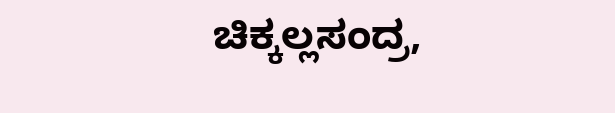ಚಿಕ್ಕಲ್ಲಸಂದ್ರ,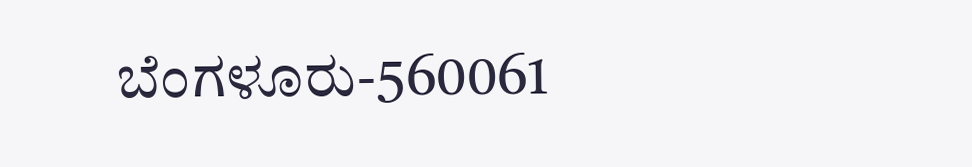ಬೆಂಗಳೂರು-560061